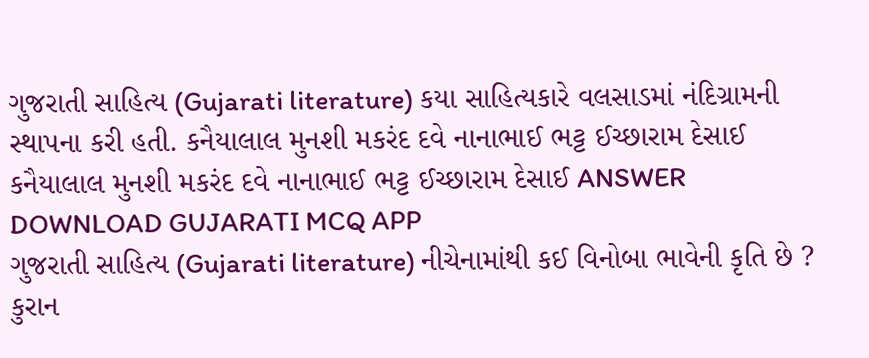ગુજરાતી સાહિત્ય (Gujarati literature) કયા સાહિત્યકારે વલસાડમાં નંદિગ્રામની સ્થાપના કરી હતી. કનૈયાલાલ મુનશી મકરંદ દવે નાનાભાઈ ભટ્ટ ઈચ્છારામ દેસાઈ કનૈયાલાલ મુનશી મકરંદ દવે નાનાભાઈ ભટ્ટ ઈચ્છારામ દેસાઈ ANSWER DOWNLOAD GUJARATI MCQ APP
ગુજરાતી સાહિત્ય (Gujarati literature) નીચેનામાંથી કઈ વિનોબા ભાવેની કૃતિ છે ? કુરાન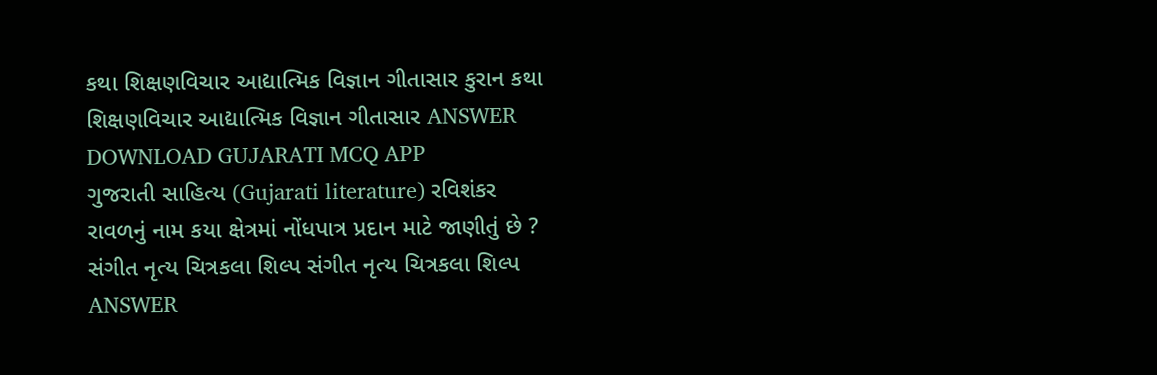કથા શિક્ષણવિચાર આદ્યાત્મિક વિજ્ઞાન ગીતાસાર કુરાન કથા શિક્ષણવિચાર આદ્યાત્મિક વિજ્ઞાન ગીતાસાર ANSWER DOWNLOAD GUJARATI MCQ APP
ગુજરાતી સાહિત્ય (Gujarati literature) રવિશંકર રાવળનું નામ કયા ક્ષેત્રમાં નોંધપાત્ર પ્રદાન માટે જાણીતું છે ? સંગીત નૃત્ય ચિત્રકલા શિલ્પ સંગીત નૃત્ય ચિત્રકલા શિલ્પ ANSWER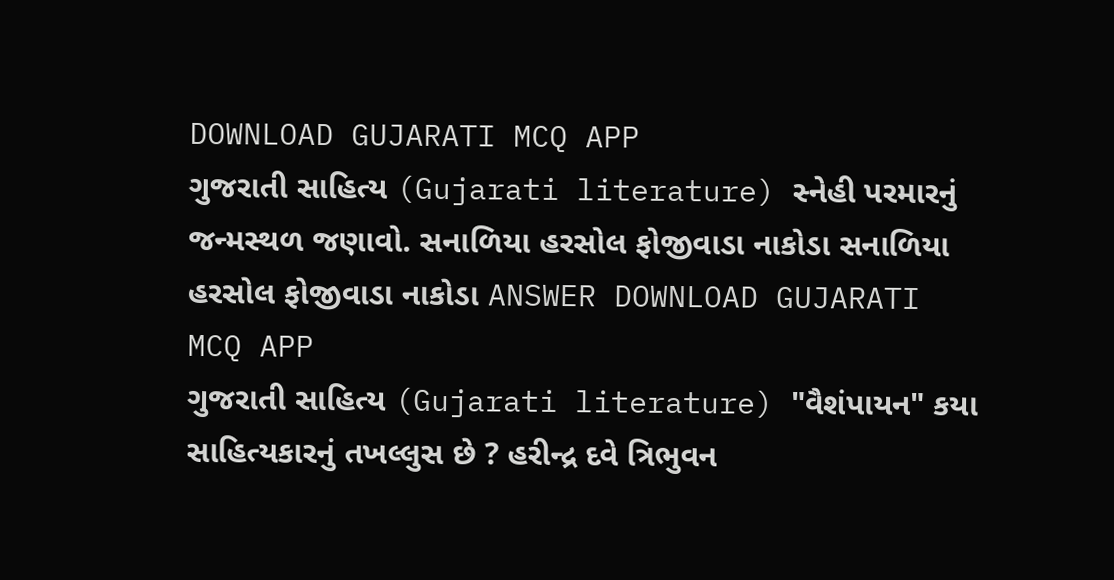DOWNLOAD GUJARATI MCQ APP
ગુજરાતી સાહિત્ય (Gujarati literature) સ્નેહી પરમારનું જન્મસ્થળ જણાવો. સનાળિયા હરસોલ ફોજીવાડા નાકોડા સનાળિયા હરસોલ ફોજીવાડા નાકોડા ANSWER DOWNLOAD GUJARATI MCQ APP
ગુજરાતી સાહિત્ય (Gujarati literature) "વૈશંપાયન" કયા સાહિત્યકારનું તખલ્લુસ છે ? હરીન્દ્ર દવે ત્રિભુવન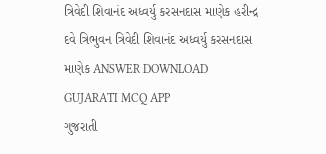ત્રિવેદી શિવાનંદ અધ્વર્યુ કરસનદાસ માણેક હરીન્દ્ર દવે ત્રિભુવન ત્રિવેદી શિવાનંદ અધ્વર્યુ કરસનદાસ માણેક ANSWER DOWNLOAD GUJARATI MCQ APP
ગુજરાતી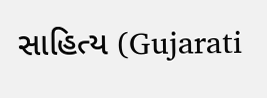સાહિત્ય (Gujarati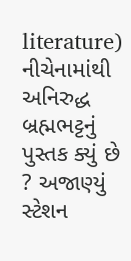literature) નીચેનામાંથી અનિરુદ્ધ બ્રહ્મભટ્ટનું પુસ્તક ક્યું છે ? અજાણ્યું સ્ટેશન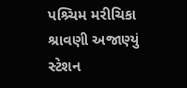પશ્ર્ચિમ મરીચિકા શ્રાવણી અજાણ્યું સ્ટેશન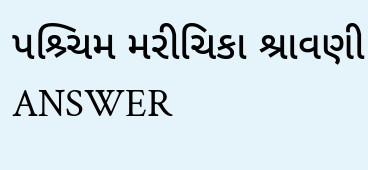પશ્ર્ચિમ મરીચિકા શ્રાવણી ANSWER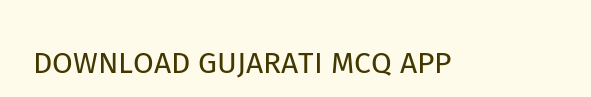DOWNLOAD GUJARATI MCQ APP